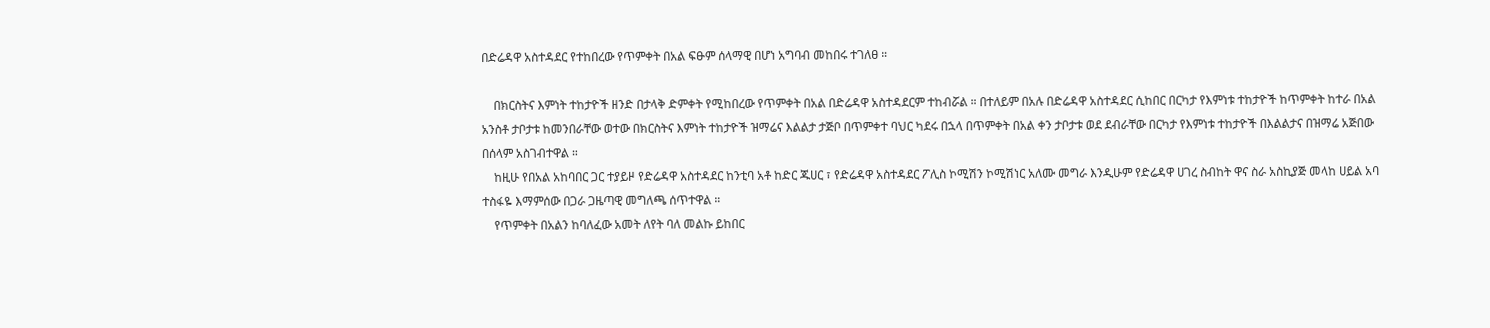በድሬዳዋ አስተዳደር የተከበረው የጥምቀት በአል ፍፁም ሰላማዊ በሆነ አግባብ መከበሩ ተገለፀ ።

    በክርስትና እምነት ተከታዮች ዘንድ በታላቅ ድምቀት የሚከበረው የጥምቀት በአል በድሬዳዋ አስተዳደርም ተከብሯል ። በተለይም በአሉ በድሬዳዋ አስተዳደር ሲከበር በርካታ የእምነቱ ተከታዮች ከጥምቀት ከተራ በአል አንስቶ ታቦታቱ ከመንበራቸው ወተው በክርስትና እምነት ተከታዮች ዝማሬና እልልታ ታጅቦ በጥምቀተ ባህር ካደሩ በኋላ በጥምቀት በአል ቀን ታቦታቱ ወደ ደብራቸው በርካታ የእምነቱ ተከታዮች በእልልታና በዝማሬ አጅበው በሰላም አስገብተዋል ።
    ከዚሁ የበአል አከባበር ጋር ተያይዞ የድሬዳዋ አስተዳደር ከንቲባ አቶ ከድር ጁሀር ፣ የድሬዳዋ አስተዳደር ፖሊስ ኮሚሽን ኮሚሽነር አለሙ መግራ እንዲሁም የድሬዳዋ ሀገረ ስብከት ዋና ስራ አስኪያጅ መላከ ሀይል አባ ተስፋዬ እማምሰው በጋራ ጋዜጣዊ መግለጫ ሰጥተዋል ።
    የጥምቀት በአልን ከባለፈው አመት ለየት ባለ መልኩ ይከበር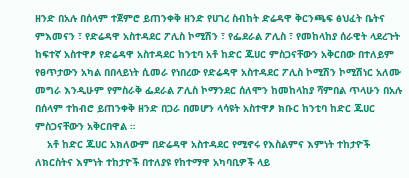ዘንድ በአሉ በሰላም ተጀምሮ ይጠንቀቅ ዘንድ የሀገረ ስብከት ድሬዳዋ ቅርንጫፍ ፅህፈት ቤትና ምእመናን ፣ የድሬዳዋ አስተዳደር ፖሊስ ኮሚሽን ፣ የፌደራል ፖሊስ ፣ የመከላከያ ሰራዊት ላደረጉት ከፍተኛ አስተዋፆ የድሬዳዋ አስተዳደር ከንቲባ አቶ ከድር ጁሀር ምስጋናቸውን አቅርበው በተለይም የፀጥታውን አካል በበላይነት ሲመራ የነበረው የድሬዳዋ አስተዳደር ፖሊስ ኮሚሽን ኮሚሽነር አለሙ መግራ እንዲሁም የምስራቅ ፌደራል ፖሊስ ኮማንደር ሰለሞን ከመከላከያ ሻምበል ጥላሁን በአሉ በሰላም ተከብሮ ይጠንቀቅ ዘንድ በጋራ በመሆን ላሳዩት አስተዋፆ ክቡር ከንቲባ ከድር ጁሀር ምስጋናቸውን አቅርበዋል ።
    አቶ ከድር ጁሀር አክለውም በድሬዳዋ አስተዳደር የሚኖሩ የእስልምና እምነት ተከታዮች ለክርስትና እምነት ተከታዮች በተለያዩ የከተማዋ አካባቢዎች ላይ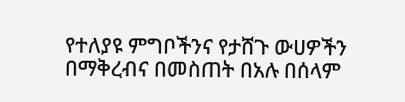የተለያዩ ምግቦችንና የታሸጉ ውሀዎችን በማቅረብና በመስጠት በአሉ በሰላም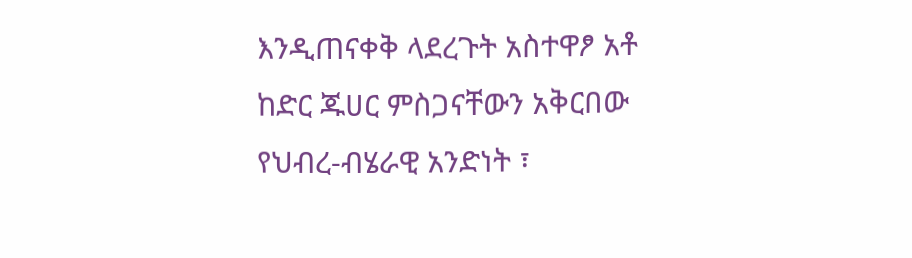እንዲጠናቀቅ ላደረጉት አስተዋፆ አቶ ከድር ጁሀር ምስጋናቸውን አቅርበው የህብረ-ብሄራዊ አንድነት ፣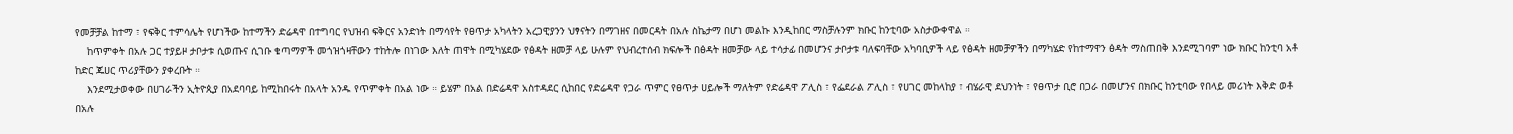የመቻቻል ከተማ ፣ የፍቅር ተምሳሌት የሆነችው ከተማችን ድሬዳዋ በተግባር የህዝብ ፍቅርና አንድነት በማሳየት የፀጥታ አካላትን አረጋዊያንን ህፃናትን በማገዘና በመርዳት በአሉ ስኬታማ በሆነ መልኩ እንዲከበር ማስቻሉንም ክቡር ከንቲባው አስታውቀዋል ።
    ከጥምቀት በአሉ ጋር ተያይዞ ታቦታቱ ሲወጡና ሲገቡ ቄጣማዎች መጎዝጎዛቸውን ተከትሎ በነገው እለት ጠዋት በሚካሄደው የፅዳት ዘመቻ ላይ ሁሉም የህብረተሰብ ክፍሎች በፅዳት ዘመቻው ላይ ተሳታፊ በመሆንና ታቦታቱ ባለፍባቸው አካባቢዎች ላይ የፅዳት ዘመቻዎችን በማካሄድ የከተማዋን ፅዳት ማስጠበቅ እንደሚገባም ነው ክቡር ከንቲባ አቶ ከድር ጁሀር ጥሪያቸውን ያቀረቡት ።
    እንደሚታወቀው በሀገራችን ኢትዮጲያ በአደባባይ ከሚከበሩት በአላት አንዱ የጥምቀት በአል ነው ። ይሄም በአል በድሬዳዋ አስተዳደር ሲከበር የድሬዳዋ የጋራ ጥምር የፀጥታ ሀይሎች ማለትም የድሬዳዋ ፖሊስ ፣ የፌደራል ፖሊስ ፣ የሀገር መከላከያ ፣ ብሄራዊ ደህንነት ፣ የፀጥታ ቢሮ በጋራ በመሆንና በክቡር ከንቲባው የበላይ መሪነት እቅድ ወቶ በአሉ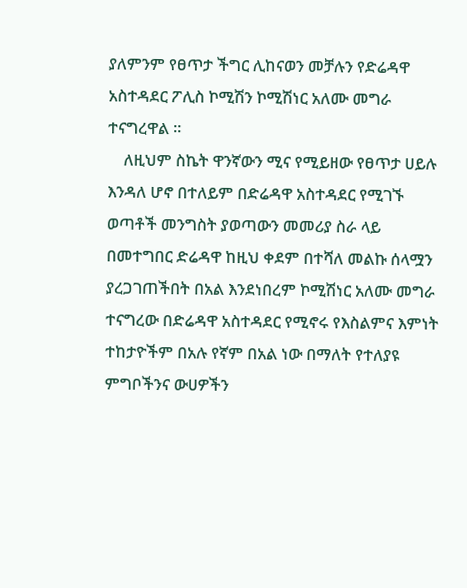ያለምንም የፀጥታ ችግር ሊከናወን መቻሉን የድሬዳዋ አስተዳደር ፖሊስ ኮሚሽን ኮሚሽነር አለሙ መግራ ተናግረዋል ።
    ለዚህም ስኬት ዋንኛውን ሚና የሚይዘው የፀጥታ ሀይሉ እንዳለ ሆኖ በተለይም በድሬዳዋ አስተዳደር የሚገኙ ወጣቶች መንግስት ያወጣውን መመሪያ ስራ ላይ በመተግበር ድሬዳዋ ከዚህ ቀደም በተሻለ መልኩ ሰላሟን ያረጋገጠችበት በአል እንደነበረም ኮሚሽነር አለሙ መግራ ተናግረው በድሬዳዋ አስተዳደር የሚኖሩ የእስልምና እምነት ተከታዮችም በአሉ የኛም በአል ነው በማለት የተለያዩ ምግቦችንና ውሀዎችን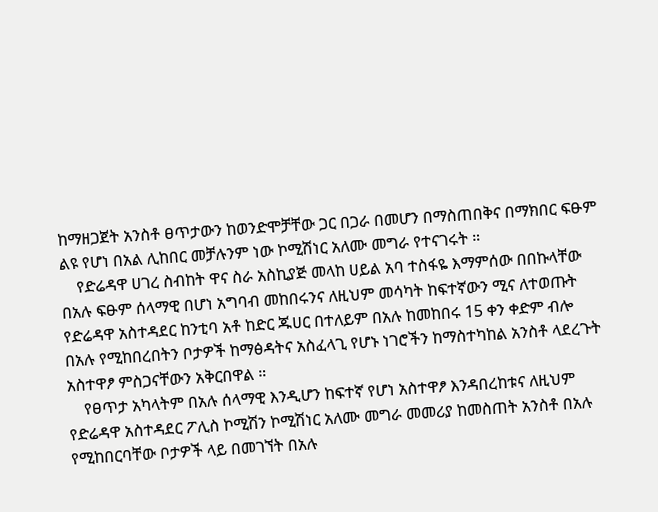ከማዘጋጀት አንስቶ ፀጥታውን ከወንድሞቻቸው ጋር በጋራ በመሆን በማስጠበቅና በማክበር ፍፁም ልዩ የሆነ በአል ሊከበር መቻሉንም ነው ኮሚሽነር አለሙ መግራ የተናገሩት ።
    የድሬዳዋ ሀገረ ስብከት ዋና ስራ አስኪያጅ መላከ ሀይል አባ ተስፋዬ እማምሰው በበኩላቸው በአሉ ፍፁም ሰላማዊ በሆነ አግባብ መከበሩንና ለዚህም መሳካት ከፍተኛውን ሚና ለተወጡት የድሬዳዋ አስተዳደር ከንቲባ አቶ ከድር ጁሀር በተለይም በአሉ ከመከበሩ 15 ቀን ቀድም ብሎ በአሉ የሚከበረበትን ቦታዎች ከማፅዳትና አስፈላጊ የሆኑ ነገሮችን ከማስተካከል አንስቶ ላደረጉት አስተዋፆ ምስጋናቸውን አቅርበዋል ።
    የፀጥታ አካላትም በአሉ ሰላማዊ እንዲሆን ከፍተኛ የሆነ አስተዋፆ እንዳበረከቱና ለዚህም የድሬዳዋ አስተዳደር ፖሊስ ኮሚሽን ኮሚሽነር አለሙ መግራ መመሪያ ከመስጠት አንስቶ በአሉ የሚከበርባቸው ቦታዎች ላይ በመገኘት በአሉ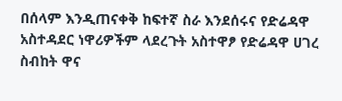በሰላም እንዲጠናቀቅ ከፍተኛ ስራ እንደሰሩና የድሬዳዋ አስተዳደር ነዋሪዎችም ላደረጉት አስተዋፆ የድሬዳዋ ሀገረ ስብከት ዋና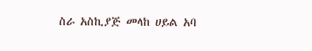ስራ አስኪያጅ መላከ ሀይል አባ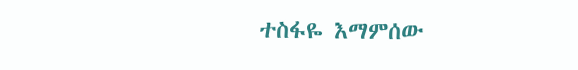ተስፋዬ እማምሰው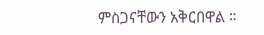ምስጋናቸውን አቅርበዋል ።